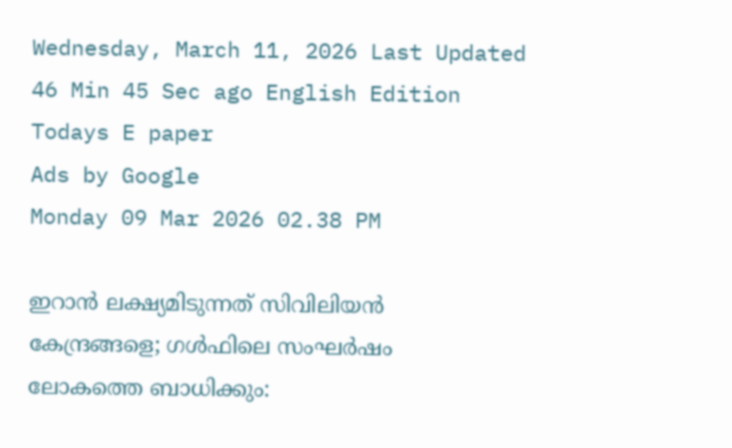Wednesday, March 11, 2026 Last Updated 46 Min 45 Sec ago English Edition
Todays E paper
Ads by Google
Monday 09 Mar 2026 02.38 PM

ഇറാൻ ലക്ഷ്യമിടുന്നത് സിവിലിയൻ കേന്ദ്രങ്ങളെ; ഗൾഫിലെ സംഘർഷം ലോകത്തെ ബാധിക്കും: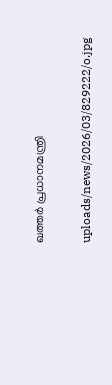ഖത്തർ പ്രധാനമന്ത്രി

uploads/news/2026/03/829222/o.jpg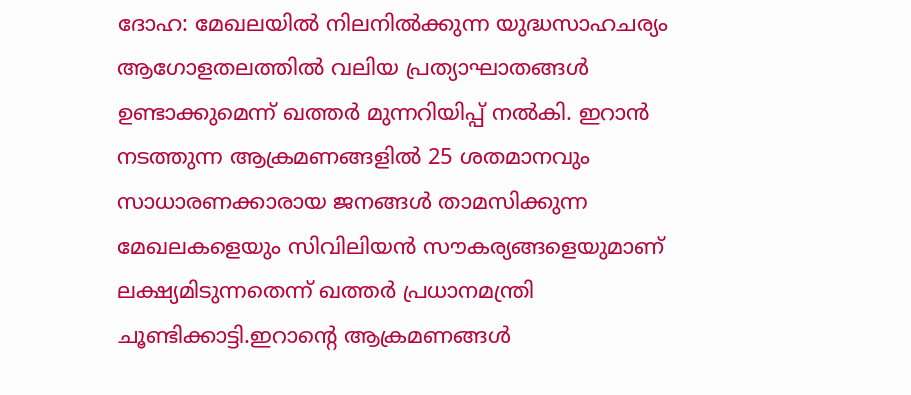ദോഹ: മേഖലയിൽ നിലനിൽക്കുന്ന യുദ്ധസാഹചര്യം ആഗോളതലത്തിൽ വലിയ പ്രത്യാഘാതങ്ങൾ ഉണ്ടാക്കുമെന്ന് ഖത്തർ മുന്നറിയിപ്പ് നൽകി. ഇറാൻ നടത്തുന്ന ആക്രമണങ്ങളിൽ 25 ശതമാനവും സാധാരണക്കാരായ ജനങ്ങൾ താമസിക്കുന്ന മേഖലകളെയും സിവിലിയൻ സൗകര്യങ്ങളെയുമാണ് ലക്ഷ്യമിടുന്നതെന്ന് ഖത്തർ പ്രധാനമന്ത്രി ചൂണ്ടിക്കാട്ടി.ഇറാന്റെ ആക്രമണങ്ങൾ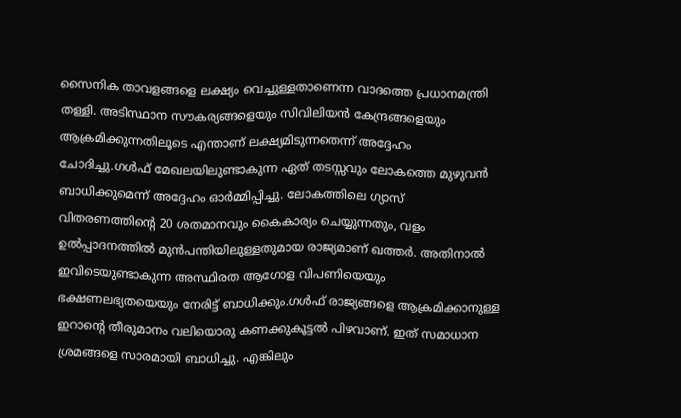സൈനിക താവളങ്ങളെ ലക്ഷ്യം വെച്ചുള്ളതാണെന്ന വാദത്തെ പ്രധാനമന്ത്രി തള്ളി. അടിസ്ഥാന സൗകര്യങ്ങളെയും സിവിലിയൻ കേന്ദ്രങ്ങളെയും ആക്രമിക്കുന്നതിലൂടെ എന്താണ് ലക്ഷ്യമിടുന്നതെന്ന് അദ്ദേഹം ചോദിച്ചു.ഗൾഫ് മേഖലയിലുണ്ടാകുന്ന ഏത് തടസ്സവും ലോകത്തെ മുഴുവൻ ബാധിക്കുമെന്ന് അദ്ദേഹം ഓർമ്മിപ്പിച്ചു. ലോകത്തിലെ ഗ്യാസ് വിതരണത്തിന്റെ 20 ശതമാനവും കൈകാര്യം ചെയ്യുന്നതും, വളം ഉൽപ്പാദനത്തിൽ മുൻപന്തിയിലുള്ളതുമായ രാജ്യമാണ് ഖത്തർ. അതിനാൽ ഇവിടെയുണ്ടാകുന്ന അസ്ഥിരത ആഗോള വിപണിയെയും ഭക്ഷണലഭ്യതയെയും നേരിട്ട് ബാധിക്കും.ഗൾഫ് രാജ്യങ്ങളെ ആക്രമിക്കാനുള്ള ഇറാന്റെ തീരുമാനം വലിയൊരു കണക്കുകൂട്ടൽ പിഴവാണ്. ഇത് സമാധാന ശ്രമങ്ങളെ സാരമായി ബാധിച്ചു. എങ്കിലും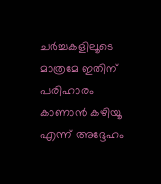ചർച്ചകളിലൂടെ മാത്രമേ ഇതിന് പരിഹാരം കാണാൻ കഴിയൂ എന്ന് അദ്ദേഹം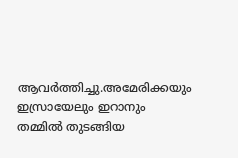ആവർത്തിച്ചു.അമേരിക്കയും ഇസ്രായേലും ഇറാനും തമ്മിൽ തുടങ്ങിയ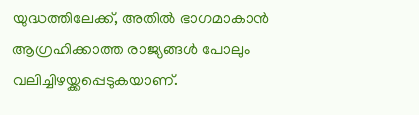യുദ്ധത്തിലേക്ക്, അതിൽ ഭാഗമാകാൻ ആഗ്രഹിക്കാത്ത രാജ്യങ്ങൾ പോലും വലിച്ചിഴയ്ക്കപ്പെടുകയാണ്.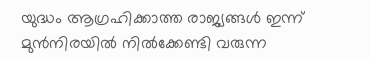യുദ്ധം ആഗ്രഹിക്കാത്ത രാജ്യങ്ങൾ ഇന്ന് മുൻനിരയിൽ നിൽക്കേണ്ടി വരുന്ന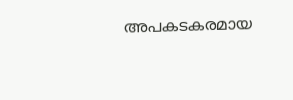അപകടകരമായ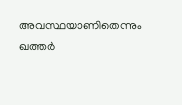അവസ്ഥയാണിതെന്നും ഖത്തർ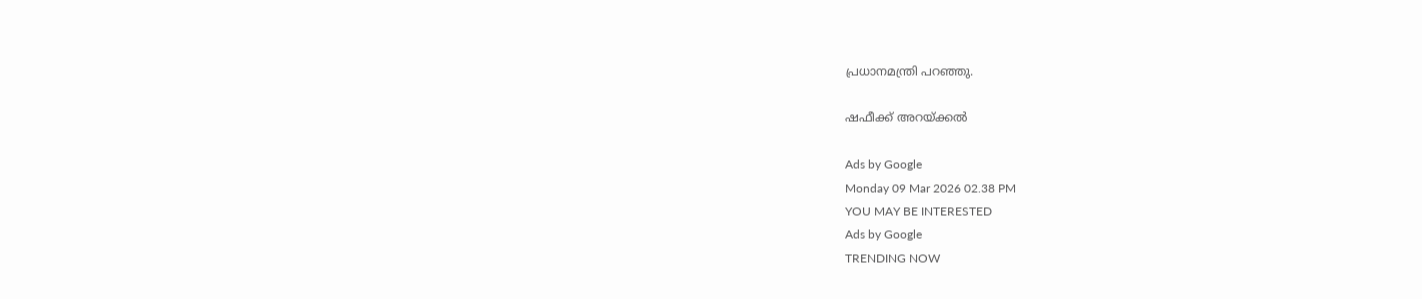പ്രധാനമന്ത്രി പറഞ്ഞു.

ഷഫീക്ക് അറയ്ക്കൽ

Ads by Google
Monday 09 Mar 2026 02.38 PM
YOU MAY BE INTERESTED
Ads by Google
TRENDING NOW